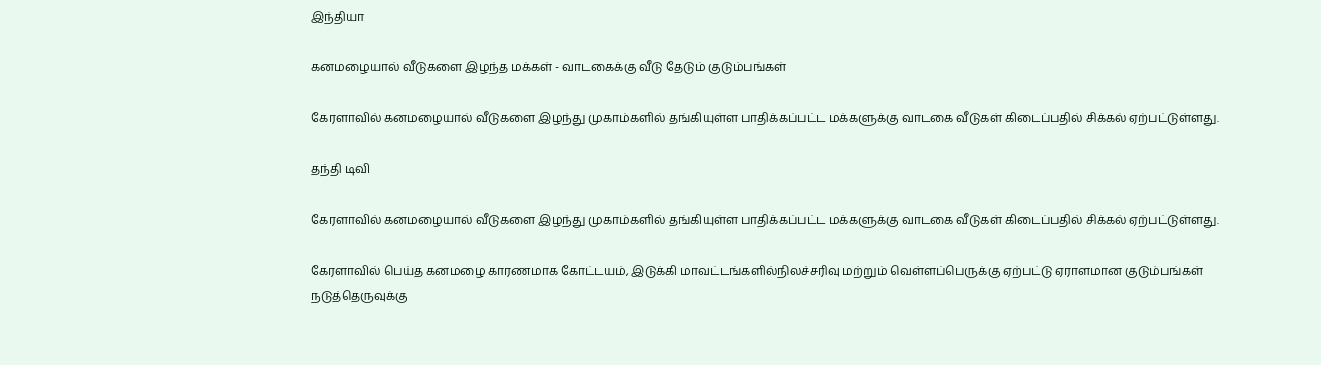இந்தியா

கனமழையால் வீடுகளை இழந்த மக்கள் - வாடகைக்கு வீடு தேடும் குடும்பங்கள்

கேரளாவில் கனமழையால் வீடுகளை இழந்து முகாம்களில் தங்கியுள்ள பாதிக்கப்பட்ட மக்களுக்கு வாடகை வீடுகள் கிடைப்பதில் சிக்கல் ஏற்பட்டுள்ளது.

தந்தி டிவி

கேரளாவில் கனமழையால் வீடுகளை இழந்து முகாம்களில் தங்கியுள்ள பாதிக்கப்பட்ட மக்களுக்கு வாடகை வீடுகள் கிடைப்பதில் சிக்கல் ஏற்பட்டுள்ளது.

கேரளாவில் பெய்த கனமழை காரணமாக கோட்டயம், இடுக்கி மாவட்டங்களில்நிலச்சரிவு மற்றும் வெள்ளப்பெருக்கு ஏற்பட்டு ஏராளமான குடும்பங்கள் நடுத்தெருவுக்கு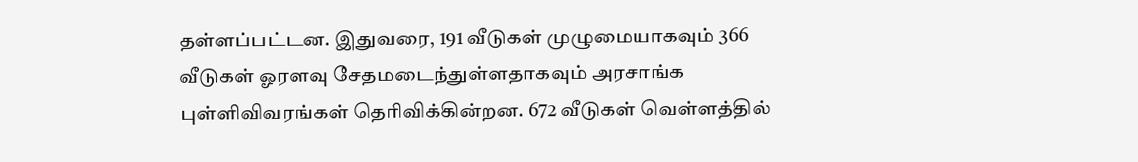தள்ளப்பட்டன. இதுவரை, 191 வீடுகள் முழுமையாகவும் 366 வீடுகள் ஓரளவு சேதமடைந்துள்ளதாகவும் அரசாங்க புள்ளிவிவரங்கள் தெரிவிக்கின்றன. 672 வீடுகள் வெள்ளத்தில்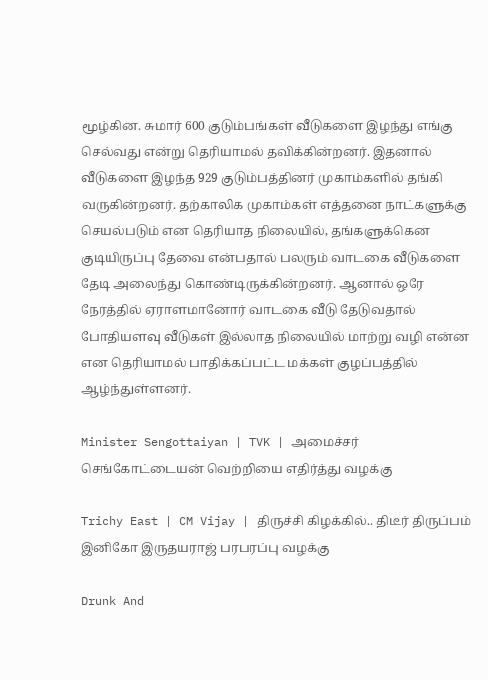மூழ்கின. சுமார் 600 குடும்பங்கள் வீடுகளை இழந்து எங்கு செல்வது என்று தெரியாமல் தவிக்கின்றனர். இதனால் வீடுகளை இழந்த 929 குடும்பத்தினர் முகாம்களில் தங்கி வருகின்றனர். தற்காலிக முகாம்கள் எத்தனை நாட்களுக்கு செயல்படும் என தெரியாத நிலையில், தங்களுக்கென குடியிருப்பு தேவை என்பதால் பலரும் வாடகை வீடுகளை தேடி அலைந்து கொண்டிருக்கின்றனர். ஆனால் ஒரே நேரத்தில் ஏராளமானோர் வாடகை வீடு தேடுவதால் போதியளவு வீடுகள் இல்லாத நிலையில் மாற்று வழி என்ன என தெரியாமல் பாதிக்கப்பட்ட மக்கள் குழப்பத்தில் ஆழ்ந்துள்ளனர்.

Minister Sengottaiyan | TVK | அமைச்சர் செங்கோட்டையன் வெற்றியை எதிர்த்து வழக்கு

Trichy East | CM Vijay | திருச்சி கிழக்கில்.. திடீர் திருப்பம் இனிகோ இருதயராஜ் பரபரப்பு வழக்கு

Drunk And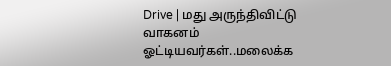Drive | மது அருந்திவிட்டு வாகனம் ஓட்டியவர்கள்..மலைக்க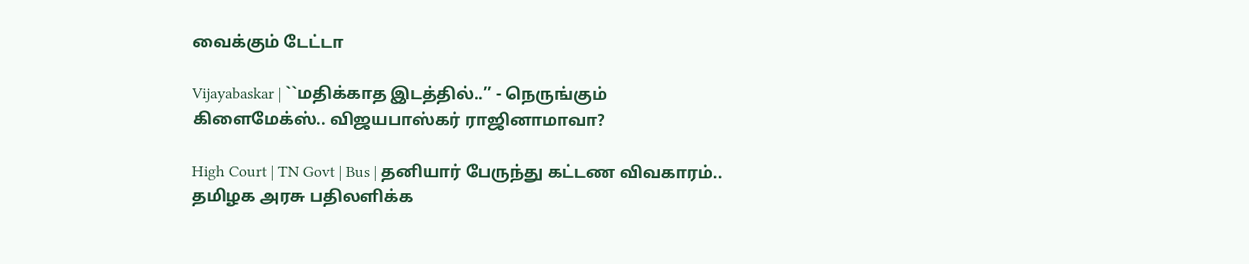வைக்கும் டேட்டா

Vijayabaskar | ``மதிக்காத இடத்தில்..’’ - நெருங்கும் கிளைமேக்ஸ்.. விஜயபாஸ்கர் ராஜினாமாவா?

High Court | TN Govt | Bus | தனியார் பேருந்து கட்டண விவகாரம்.. தமிழக அரசு பதிலளிக்க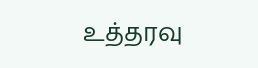உத்தரவு